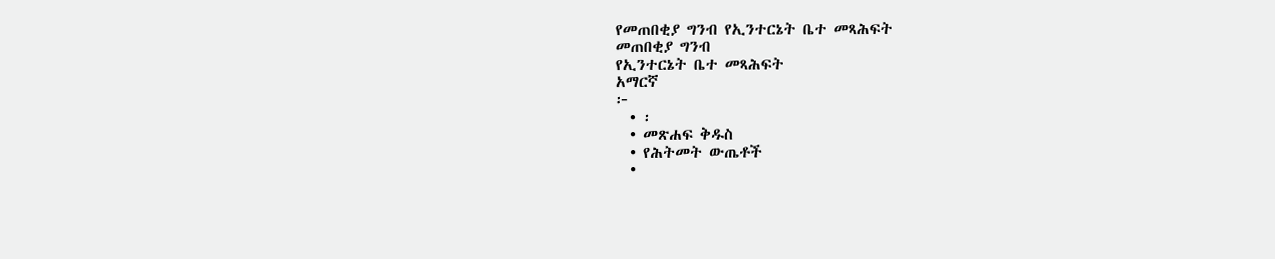የመጠበቂያ ግንብ የኢንተርኔት ቤተ መጻሕፍት
መጠበቂያ ግንብ
የኢንተርኔት ቤተ መጻሕፍት
አማርኛ
፦
  • ፡
  • መጽሐፍ ቅዱስ
  • የሕትመት ውጤቶች
  •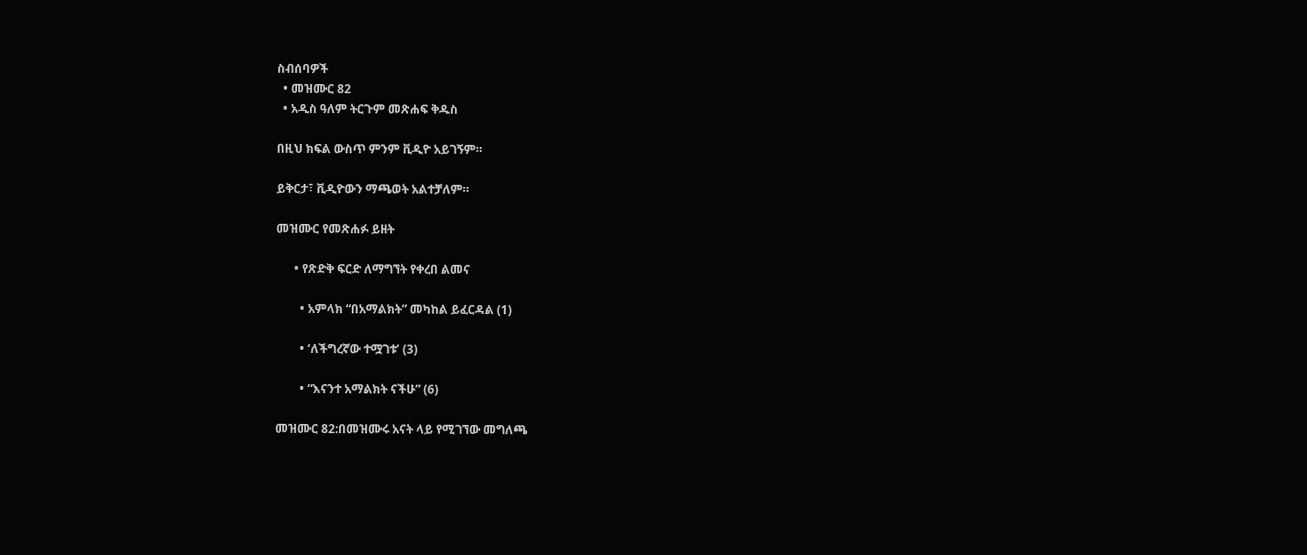ስብሰባዎች
  • መዝሙር 82
  • አዲስ ዓለም ትርጉም መጽሐፍ ቅዱስ

በዚህ ክፍል ውስጥ ምንም ቪዲዮ አይገኝም።

ይቅርታ፣ ቪዲዮውን ማጫወት አልተቻለም።

መዝሙር የመጽሐፉ ይዘት

      • የጽድቅ ፍርድ ለማግኘት የቀረበ ልመና

        • አምላክ “በአማልክት” መካከል ይፈርዳል (1)

        • ‘ለችግረኛው ተሟገቱ’ (3)

        • “እናንተ አማልክት ናችሁ” (6)

መዝሙር 82:በመዝሙሩ አናት ላይ የሚገኘው መግለጫ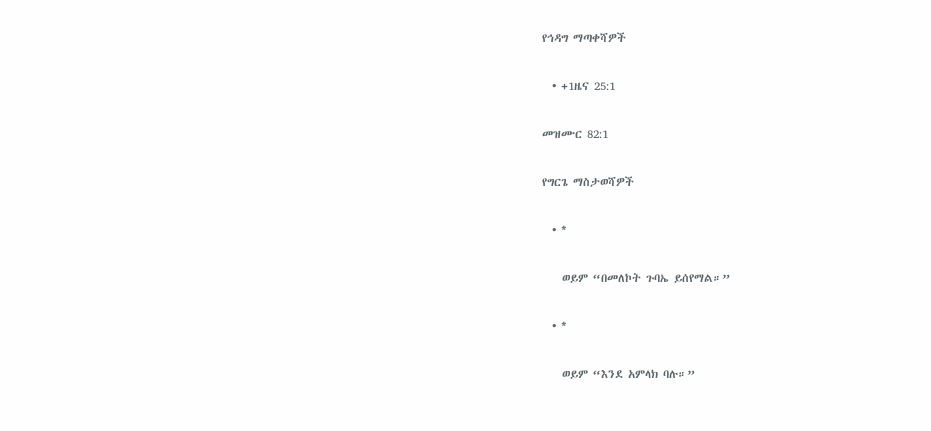የኅዳግ ማጣቀሻዎች

  • +1ዜና 25:1

መዝሙር 82:1

የግርጌ ማስታወሻዎች

  • *

    ወይም “በመለኮት ጉባኤ ይሰየማል።”

  • *

    ወይም “እንደ አምላክ ባሉ።”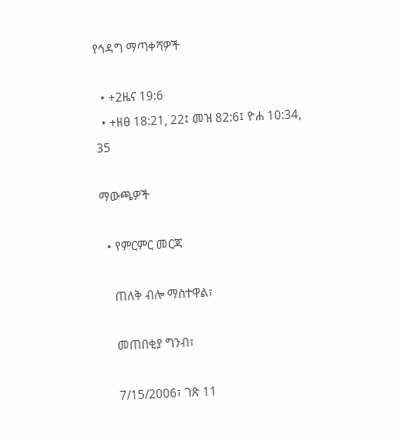የኅዳግ ማጣቀሻዎች

  • +2ዜና 19:6
  • +ዘፀ 18:21, 22፤ መዝ 82:6፤ ዮሐ 10:34, 35

ማውጫዎች

  • የምርምር መርጃ

    ጠለቅ ብሎ ማስተዋል፣

    መጠበቂያ ግንብ፣

    7/15/2006፣ ገጽ 11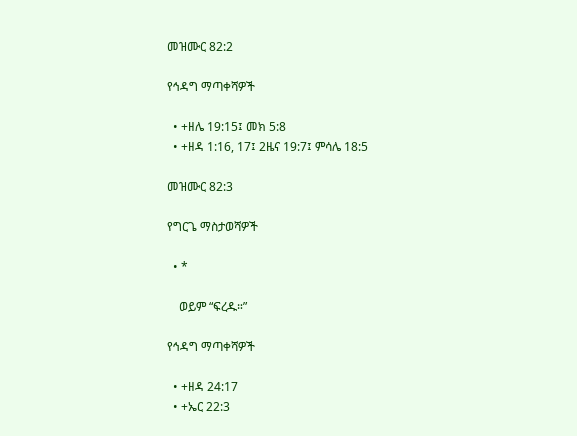መዝሙር 82:2

የኅዳግ ማጣቀሻዎች

  • +ዘሌ 19:15፤ መክ 5:8
  • +ዘዳ 1:16, 17፤ 2ዜና 19:7፤ ምሳሌ 18:5

መዝሙር 82:3

የግርጌ ማስታወሻዎች

  • *

    ወይም “ፍረዱ።”

የኅዳግ ማጣቀሻዎች

  • +ዘዳ 24:17
  • +ኤር 22:3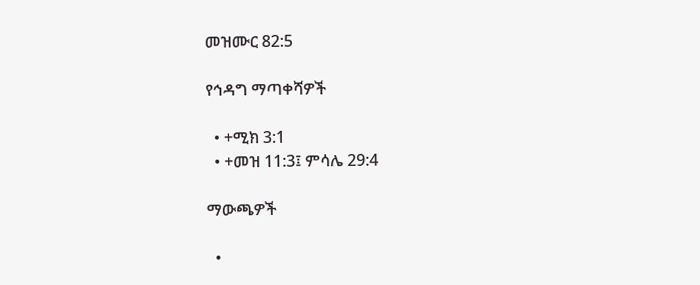መዝሙር 82:5

የኅዳግ ማጣቀሻዎች

  • +ሚክ 3:1
  • +መዝ 11:3፤ ምሳሌ 29:4

ማውጫዎች

  •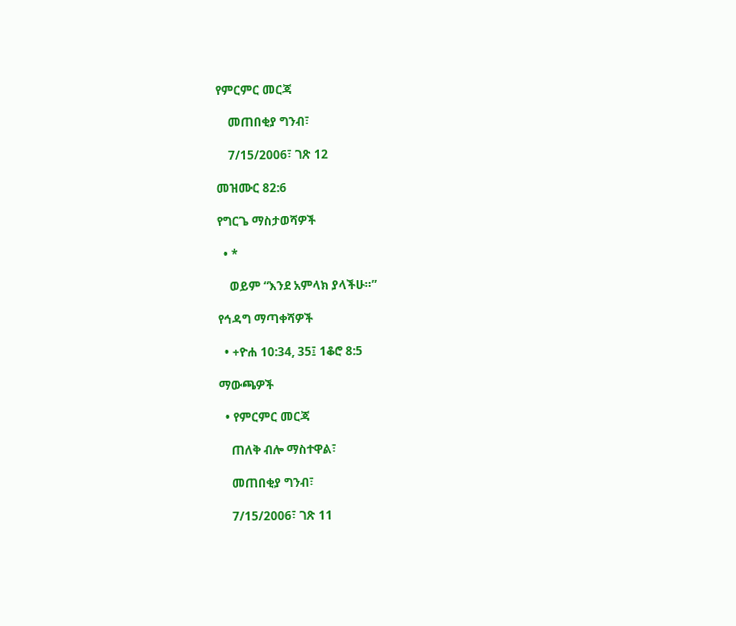የምርምር መርጃ

    መጠበቂያ ግንብ፣

    7/15/2006፣ ገጽ 12

መዝሙር 82:6

የግርጌ ማስታወሻዎች

  • *

    ወይም “እንደ አምላክ ያላችሁ።”

የኅዳግ ማጣቀሻዎች

  • +ዮሐ 10:34, 35፤ 1ቆሮ 8:5

ማውጫዎች

  • የምርምር መርጃ

    ጠለቅ ብሎ ማስተዋል፣

    መጠበቂያ ግንብ፣

    7/15/2006፣ ገጽ 11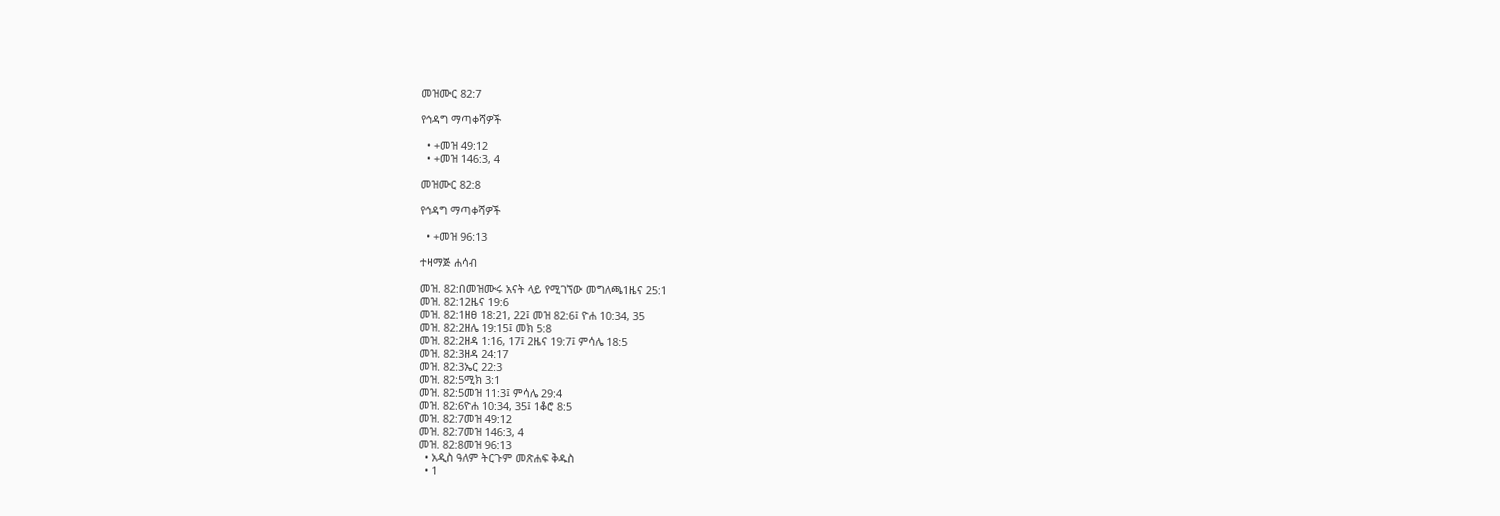መዝሙር 82:7

የኅዳግ ማጣቀሻዎች

  • +መዝ 49:12
  • +መዝ 146:3, 4

መዝሙር 82:8

የኅዳግ ማጣቀሻዎች

  • +መዝ 96:13

ተዛማጅ ሐሳብ

መዝ. 82:በመዝሙሩ አናት ላይ የሚገኘው መግለጫ1ዜና 25:1
መዝ. 82:12ዜና 19:6
መዝ. 82:1ዘፀ 18:21, 22፤ መዝ 82:6፤ ዮሐ 10:34, 35
መዝ. 82:2ዘሌ 19:15፤ መክ 5:8
መዝ. 82:2ዘዳ 1:16, 17፤ 2ዜና 19:7፤ ምሳሌ 18:5
መዝ. 82:3ዘዳ 24:17
መዝ. 82:3ኤር 22:3
መዝ. 82:5ሚክ 3:1
መዝ. 82:5መዝ 11:3፤ ምሳሌ 29:4
መዝ. 82:6ዮሐ 10:34, 35፤ 1ቆሮ 8:5
መዝ. 82:7መዝ 49:12
መዝ. 82:7መዝ 146:3, 4
መዝ. 82:8መዝ 96:13
  • አዲስ ዓለም ትርጉም መጽሐፍ ቅዱስ
  • 1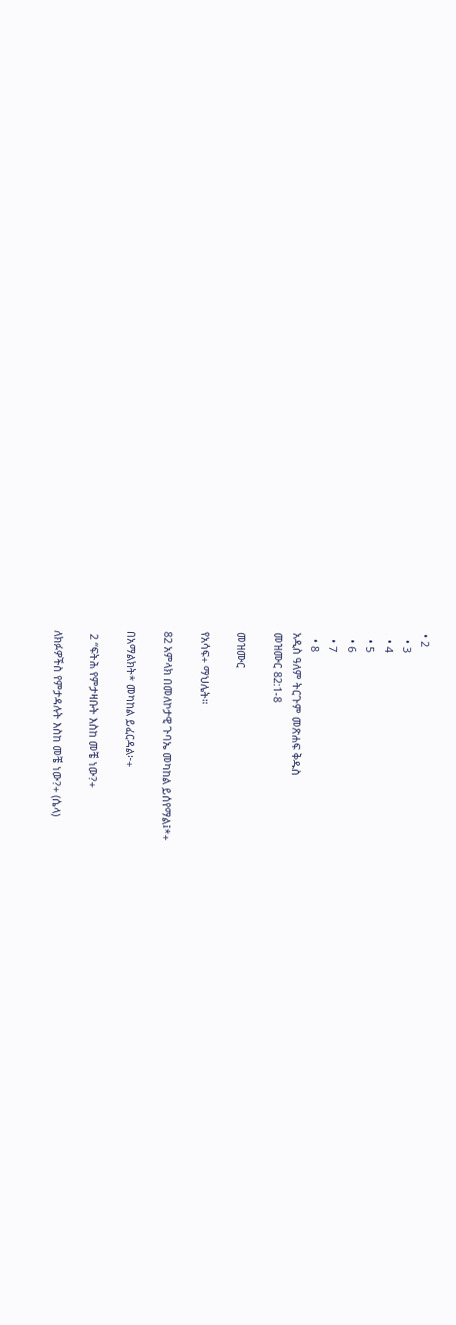• 2
  • 3
  • 4
  • 5
  • 6
  • 7
  • 8
አዲስ ዓለም ትርጉም መጽሐፍ ቅዱስ
መዝሙር 82:1-8

መዝሙር

የአሳፍ+ ማህሌት።

82 አምላክ በመለኮታዊ ጉባኤ መካከል ይሰየማል፤*+

በአማልክት* መካከል ይፈርዳል፦+

 2 “ፍትሕ የምታዛቡት እስከ መቼ ነው?+

ለክፉዎችስ የምታዳሉት እስከ መቼ ነው?+ (ሴላ)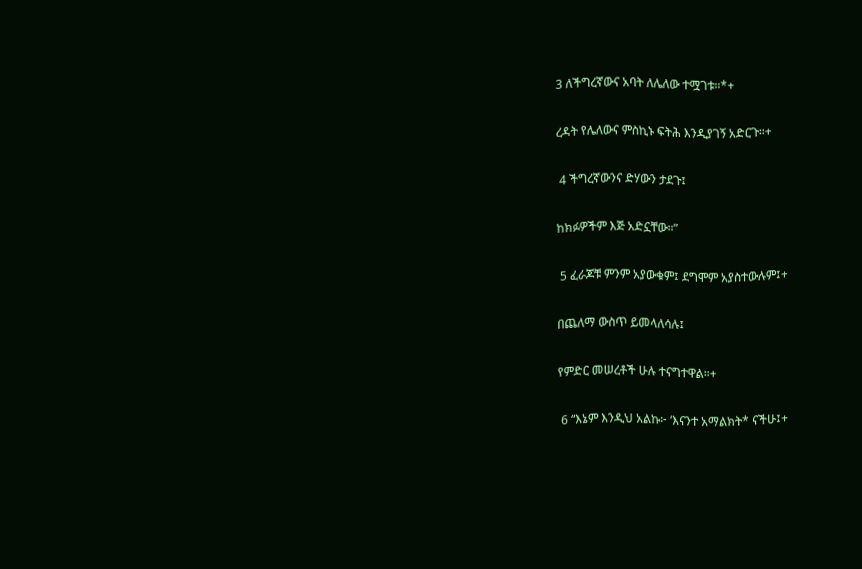3 ለችግረኛውና አባት ለሌለው ተሟገቱ።*+

ረዳት የሌለውና ምስኪኑ ፍትሕ እንዲያገኝ አድርጉ።+

 4 ችግረኛውንና ድሃውን ታደጉ፤

ከክፉዎችም እጅ አድኗቸው።”

 5 ፈራጆቹ ምንም አያውቁም፤ ደግሞም አያስተውሉም፤+

በጨለማ ውስጥ ይመላለሳሉ፤

የምድር መሠረቶች ሁሉ ተናግተዋል።+

 6 “እኔም እንዲህ አልኩ፦ ‘እናንተ አማልክት* ናችሁ፤+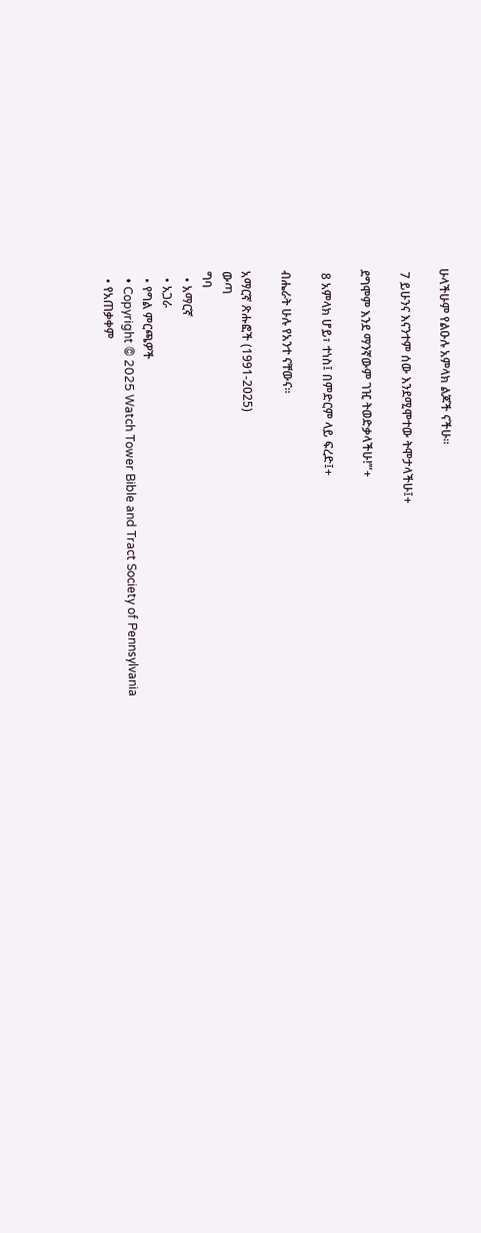ሁላችሁም የልዑሉ አምላክ ልጆች ናችሁ።

 7 ይሁንና እናንተም ሰው እንደሚሞተው ትሞታላችሁ፤+

ደግሞም እንደ ማንኛውም ገዢ ትወድቃላችሁ!’”+

 8 አምላክ ሆይ፣ ተነስ፤ በምድርም ላይ ፍረድ፤+

ብሔራት ሁሉ የአንተ ናቸውና።

አማርኛ ጽሑፎች (1991-2025)
ውጣ
ግባ
  • አማርኛ
  • አጋራ
  • የግል ምርጫዎች
  • Copyright © 2025 Watch Tower Bible and Tract Society of Pennsylvania
  • የአጠቃቀም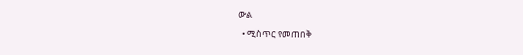ውል
  • ሚስጥር የመጠበቅ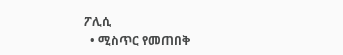ፖሊሲ
  • ሚስጥር የመጠበቅ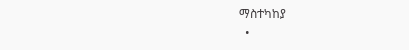ማስተካከያ
  •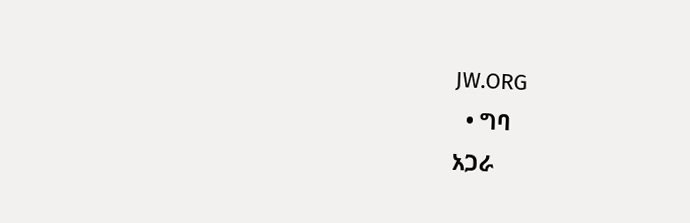JW.ORG
  • ግባ
አጋራ